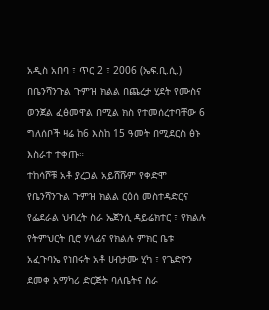አዲስ አበባ ፣ ጥር 2 ፣ 2006 (ኤፍ.ቢ.ሲ.) በቤንሻንጉል ጉምዝ ክልል በጨረታ ሂደት የሙስና ወንጀል ፈፅመዋል በሚል ክስ የተመሰረተባቸው 6 ግለሰቦች ዛሬ ከ6 እስከ 15 ዓመት በሚደርስ ፅኑ እስራተ ተቀጡ።
ተከሳሾቹ አቶ ያረጋል አይሸሹም የቀድሞ የቤንሻንጉል ጉምዝ ክልል ርዕሰ መስተዳድርና የፌደራል ህብረት ስራ ኤጀንሲ ዳይሬክተር ፣ የክልሉ የትምህርት ቢሮ ሃላፊና የክልሉ ምክር ቤቱ አፈጉባኤ የነበሩት አቶ ሀብታሙ ሂካ ፣ የጌድዮን ደመቀ አማካሪ ድርጅት ባለቤትና ስራ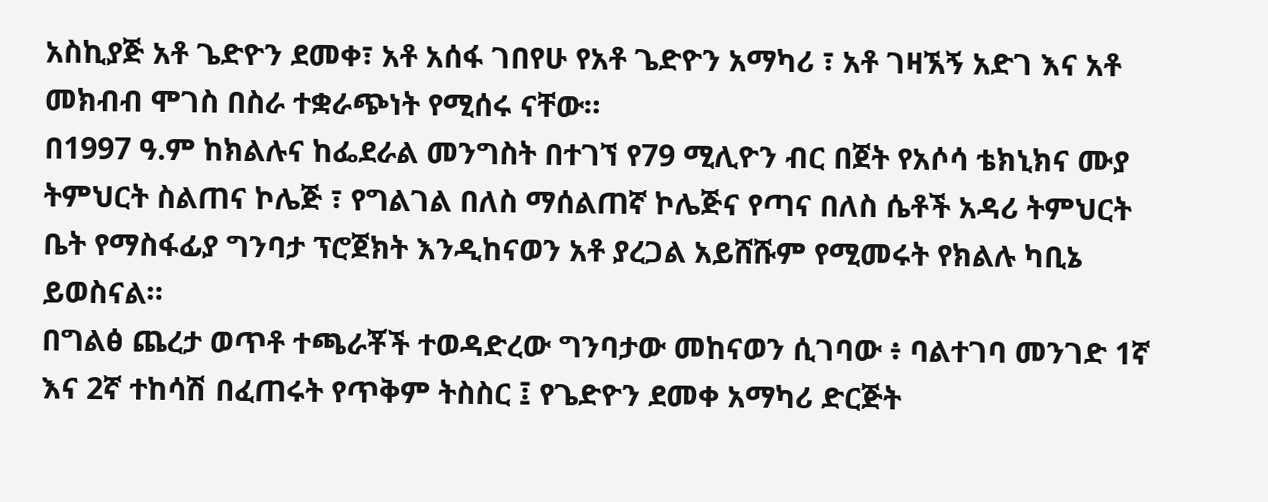አስኪያጅ አቶ ጌድዮን ደመቀ፣ አቶ አሰፋ ገበየሁ የአቶ ጌድዮን አማካሪ ፣ አቶ ገዛኧኝ አድገ እና አቶ መክብብ ሞገስ በስራ ተቋራጭነት የሚሰሩ ናቸው።
በ1997 ዓ.ም ከክልሉና ከፌደራል መንግስት በተገኘ የ79 ሚሊዮን ብር በጀት የአሶሳ ቴክኒክና ሙያ ትምህርት ስልጠና ኮሌጅ ፣ የግልገል በለስ ማሰልጠኛ ኮሌጅና የጣና በለስ ሴቶች አዳሪ ትምህርት ቤት የማስፋፊያ ግንባታ ፕሮጀክት እንዲከናወን አቶ ያረጋል አይሸሹም የሚመሩት የክልሉ ካቢኔ ይወስናል።
በግልፅ ጨረታ ወጥቶ ተጫራቾች ተወዳድረው ግንባታው መከናወን ሲገባው ፥ ባልተገባ መንገድ 1ኛ እና 2ኛ ተከሳሽ በፈጠሩት የጥቅም ትስስር ፤ የጌድዮን ደመቀ አማካሪ ድርጅት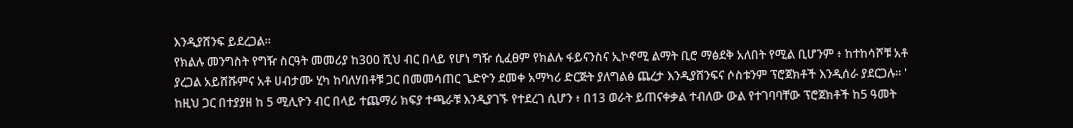እንዲያሸንፍ ይደረጋል።
የክልሉ መንግስት የግዥ ስርዓት መመሪያ ከ300 ሺህ ብር በላይ የሆነ ግዥ ሲፈፀም የክልሉ ፋይናንስና ኢኮኖሚ ልማት ቢሮ ማፅደቅ አለበት የሚል ቢሆንም ፥ ከተከሳሾቹ አቶ ያረጋል አይሸሹምና አቶ ሀብታሙ ሂካ ከባለሃበቶቹ ጋር በመመሳጠር ጌድዮን ደመቀ አማካሪ ድርጅት ያለግልፅ ጨረታ እንዲያሸንፍና ሶስቱንም ፕሮጀክቶች እንዲሰራ ያደርጋሉ። '
ከዚህ ጋር በተያያዘ ከ 5 ሚሊዮን ብር በላይ ተጨማሪ ክፍያ ተጫራቹ እንዲያገኙ የተደረገ ሲሆን ፥ በ13 ወራት ይጠናቀቃል ተብለው ውል የተገባባቸው ፕሮጀክቶች ከ5 ዓመት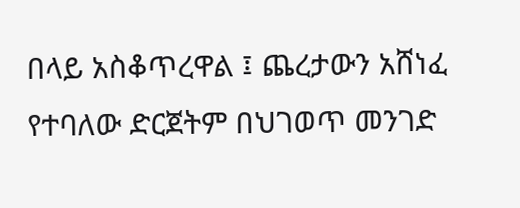በላይ አስቆጥረዋል ፤ ጨረታውን አሸነፈ የተባለው ድርጀትም በህገወጥ መንገድ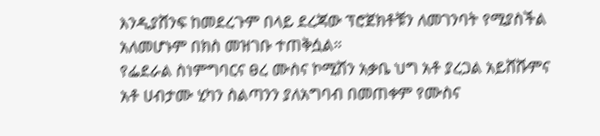እንዲያሸንፍ ከመደረጉም በላይ ደረጃው ፕሮጀክቶቹን ለመገንባት የሚያስችል አለመሆኑም በክስ መዝገቡ ተጠቅሷል።
የፌደራል ስነምግባርና ፀረ ሙስና ኮሚሽን አቃቤ ህግ አቶ ያረጋል አይሸሹምና አቶ ሀብታሙ ሂካን ስልጣንን ያለአግባብ በመጠቀም የሙስና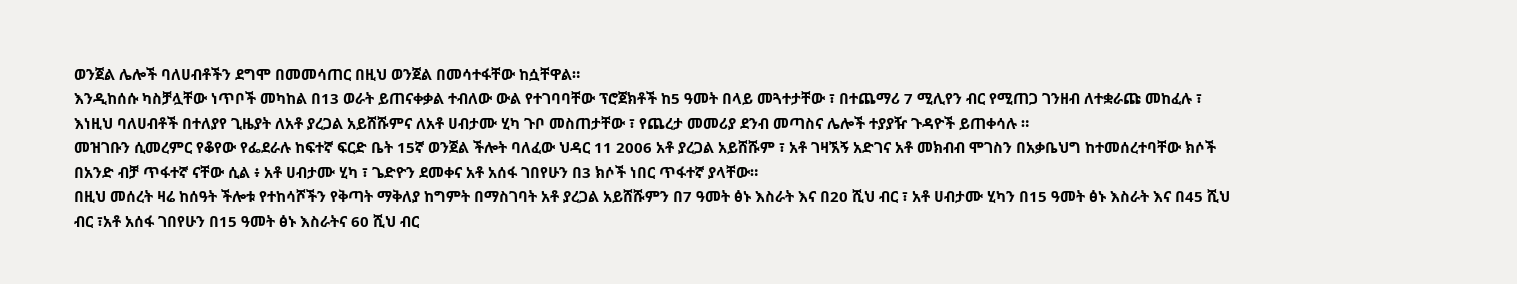ወንጀል ሌሎች ባለሀብቶችን ደግሞ በመመሳጠር በዚህ ወንጀል በመሳተፋቸው ከሷቸዋል።
እንዲከሰሱ ካስቻሏቸው ነጥቦች መካከል በ13 ወራት ይጠናቀቃል ተብለው ውል የተገባባቸው ፕሮጀክቶች ከ5 ዓመት በላይ መጓተታቸው ፣ በተጨማሪ 7 ሚሊየን ብር የሚጠጋ ገንዘብ ለተቋራጩ መከፈሉ ፣ እነዚህ ባለሀብቶች በተለያየ ጊዜያት ለአቶ ያረጋል አይሸሹምና ለአቶ ሀብታሙ ሂካ ጉቦ መስጠታቸው ፣ የጨረታ መመሪያ ደንብ መጣስና ሌሎች ተያያዥ ጉዳዮች ይጠቀሳሉ ።
መዝገቡን ሲመረምር የቆየው የፌደራሉ ከፍተኛ ፍርድ ቤት 15ኛ ወንጀል ችሎት ባለፈው ህዳር 11 2006 አቶ ያረጋል አይሸሹም ፣ አቶ ገዛኧኝ አድገና አቶ መክብብ ሞገስን በአቃቤህግ ከተመሰረተባቸው ክሶች በአንድ ብቻ ጥፋተኛ ናቸው ሲል ፥ አቶ ሀብታሙ ሂካ ፣ ጌድዮን ደመቀና አቶ አሰፋ ገበየሁን በ3 ክሶች ነበር ጥፋተኛ ያላቸው።
በዚህ መሰረት ዛሬ ከሰዓት ችሎቱ የተከሳሾችን የቅጣት ማቅለያ ከግምት በማስገባት አቶ ያረጋል አይሸሹምን በ7 ዓመት ፅኑ እስራት እና በ20 ሺህ ብር ፣ አቶ ሀብታሙ ሂካን በ15 ዓመት ፅኑ እስራት እና በ45 ሺህ ብር ፣አቶ አሰፋ ገበየሁን በ15 ዓመት ፅኑ እስራትና 60 ሺህ ብር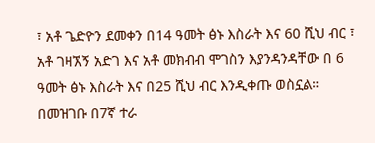፣ አቶ ጌድዮን ደመቀን በ14 ዓመት ፅኑ እስራት እና 60 ሺህ ብር ፣ አቶ ገዛኧኝ አድገ እና አቶ መክብብ ሞገስን እያንዳንዳቸው በ 6 ዓመት ፅኑ እስራት እና በ25 ሺህ ብር እንዲቀጡ ወስኗል።
በመዝገቡ በ7ኛ ተራ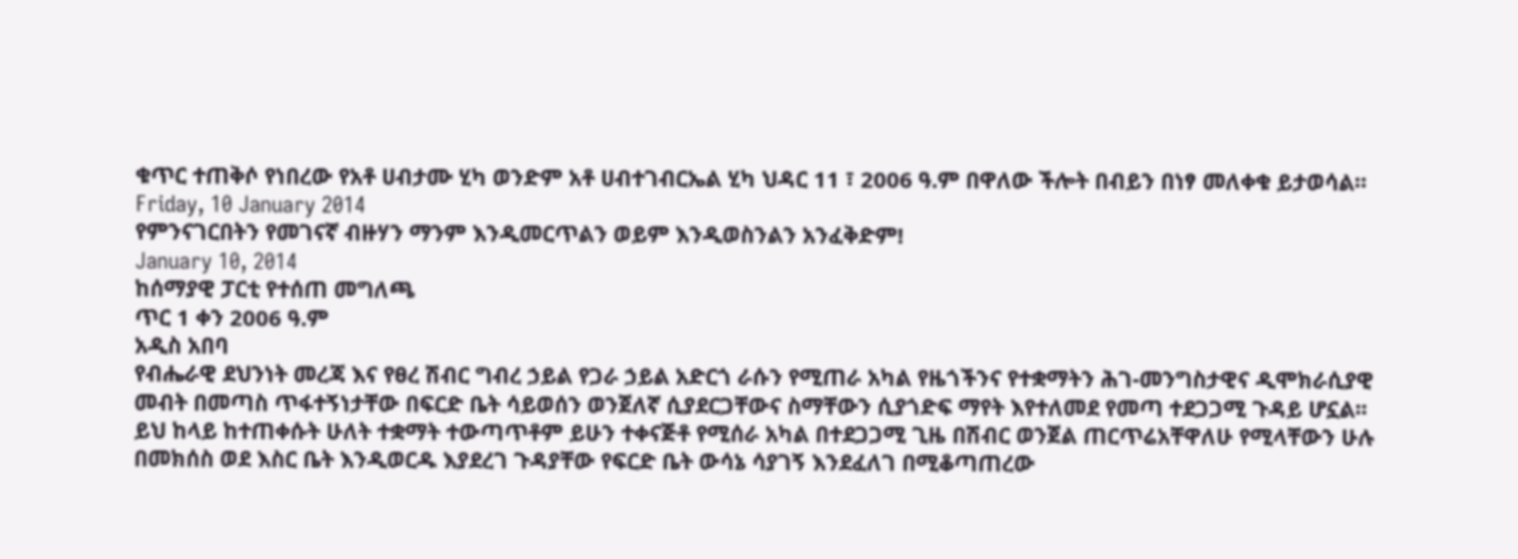ቁጥር ተጠቅሶ የነበረው የአቶ ሀብታሙ ሂካ ወንድም አቶ ሀብተገብርኤል ሂካ ህዳር 11 ፣ 2006 ዓ.ም በዋለው ችሎት በብይን በነፃ መለቀቁ ይታወሳል።
Friday, 10 January 2014
የምንናገርበትን የመገናኛ ብዙሃን ማንም እንዲመርጥልን ወይም እንዲወስንልን አንፈቅድም!
January 10, 2014
ከሰማያዊ ፓርቲ የተሰጠ መግለጫ
ጥር 1 ቀን 2006 ዓ.ም
አዲስ አበባ
የብሔራዊ ደህንነት መረጃ እና የፀረ ሽብር ግብረ ኃይል የጋራ ኃይል አድርጎ ራሱን የሚጠራ አካል የዜጎችንና የተቋማትን ሕገ-መንግስታዊና ዲሞክራሲያዊ መብት በመጣስ ጥፋተኝነታቸው በፍርድ ቤት ሳይወሰን ወንጀለኛ ሲያደርጋቸውና ስማቸውን ሲያጎድፍ ማየት እየተለመደ የመጣ ተደጋጋሚ ጉዳይ ሆኗል፡፡ ይህ ከላይ ከተጠቀሱት ሁለት ተቋማት ተውጣጥቶም ይሁን ተቀናጅቶ የሚሰራ አካል በተደጋጋሚ ጊዜ በሽብር ወንጀል ጠርጥሬአቸዋለሁ የሚላቸውን ሁሉ በመክሰስ ወደ እስር ቤት እንዲወርዱ እያደረገ ጉዳያቸው የፍርድ ቤት ውሳኔ ሳያገኝ እንደፈለገ በሚቆጣጠረው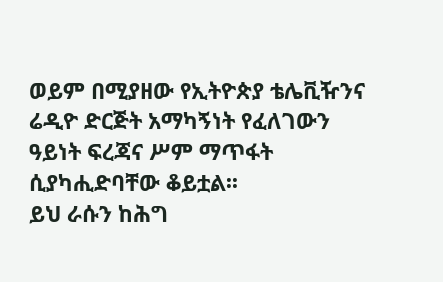ወይም በሚያዘው የኢትዮጵያ ቴሌቪዥንና ሬዲዮ ድርጅት አማካኝነት የፈለገውን ዓይነት ፍረጃና ሥም ማጥፋት ሲያካሒድባቸው ቆይቷል፡፡
ይህ ራሱን ከሕግ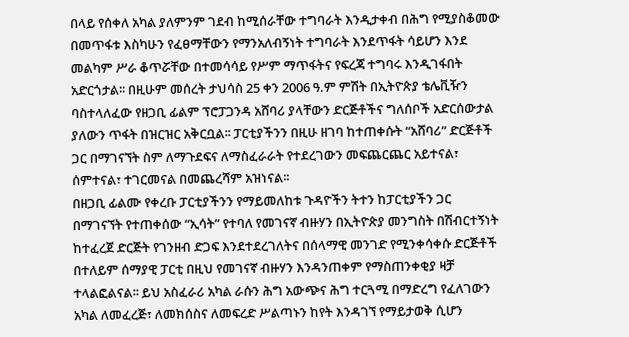በላይ የሰቀለ አካል ያለምንም ገደብ ከሚሰራቸው ተግባራት እንዲታቀብ በሕግ የሚያስቆመው በመጥፋቱ እስካሁን የፈፀማቸውን የማንአለብኝነት ተግባራት እንደጥፋት ሳይሆን እንደ መልካም ሥራ ቆጥሯቸው በተመሳሳይ የሥም ማጥፋትና የፍረጃ ተግባሩ እንዲገፋበት አድርጎታል፡፡ በዚሁም መሰረት ታህሳስ 25 ቀን 2006 ዓ.ም ምሽት በኢትዮጵያ ቴሌቪዥን ባስተላለፈው የዘጋቢ ፊልም ፕሮፓጋንዳ አሸባሪ ያላቸውን ድርጅቶችና ግለሰቦች አድርሰውታል ያለውን ጥፋት በዝርዝር አቅርቧል፡፡ ፓርቲያችንን በዚሁ ዘገባ ከተጠቀሱት “አሸባሪ” ድርጅቶች ጋር በማገናኘት ስም ለማጉደፍና ለማስፈራራት የተደረገውን መፍጨርጨር አይተናል፣ ሰምተናል፣ ተገርመናል በመጨረሻም አዝነናል፡፡
በዘጋቢ ፊልሙ የቀረቡ ፓርቲያችንን የማይመለከቱ ጉዳዮችን ትተን ከፓርቲያችን ጋር በማገናኘት የተጠቀሰው “ኢሳት” የተባለ የመገናኛ ብዙሃን በኢትዮጵያ መንግስት በሽብርተኝነት ከተፈረጀ ድርጅት የገንዘብ ድጋፍ እንደተደረገለትና በሰላማዊ መንገድ የሚንቀሳቀሱ ድርጅቶች በተለይም ሰማያዊ ፓርቲ በዚህ የመገናኛ ብዙሃን እንዳንጠቀም የማስጠንቀቂያ ዛቻ ተላልፎልናል፡፡ ይህ አስፈራሪ አካል ራሱን ሕግ አውጭና ሕግ ተርጓሚ በማድረግ የፈለገውን አካል ለመፈረጅ፣ ለመክሰስና ለመፍረድ ሥልጣኑን ከየት እንዳገኘ የማይታወቅ ሲሆን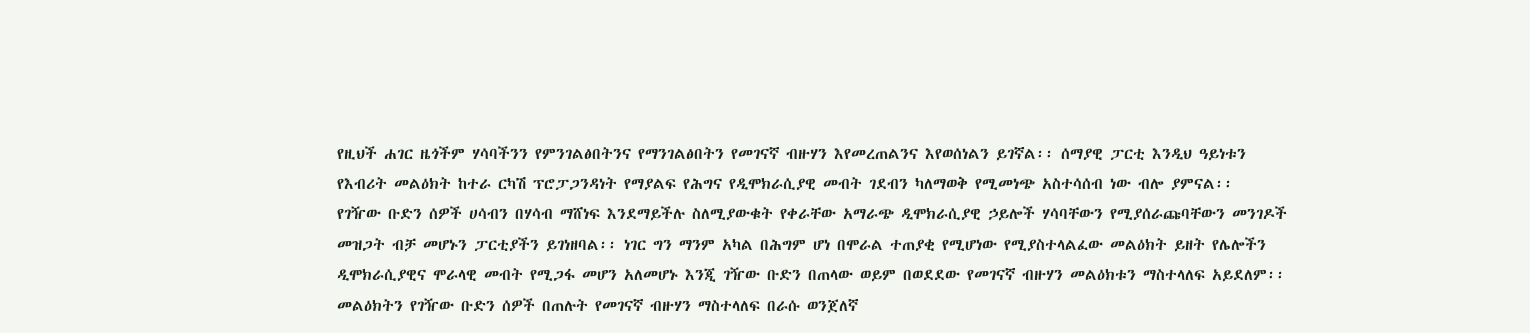የዚህች ሐገር ዜጎችም ሃሳባችንን የምንገልፅበትንና የማንገልፅበትን የመገናኛ ብዙሃን እየመረጠልንና እየወሰነልን ይገኛል፡፡ ሰማያዊ ፓርቲ እንዲህ ዓይነቱን የእብሪት መልዕክት ከተራ ርካሽ ፕሮፓጋንዳነት የማያልፍ የሕግና የዲሞክራሲያዊ መብት ገደብን ካለማወቅ የሚመነጭ አስተሳሰብ ነው ብሎ ያምናል፡፡
የገዥው ቡድን ሰዎች ሀሳብን በሃሳብ ማሸነፍ እንደማይችሉ ስለሚያውቁት የቀራቸው አማራጭ ዲሞክራሲያዊ ኃይሎች ሃሳባቸውን የሚያሰራጩባቸውን መንገዶች መዝጋት ብቻ መሆኑን ፓርቲያችን ይገነዘባል፡፡ ነገር ግን ማንም አካል በሕግም ሆነ በሞራል ተጠያቂ የሚሆነው የሚያስተላልፈው መልዕክት ይዘት የሌሎችን ዲሞክራሲያዊና ሞራላዊ መብት የሚጋፋ መሆን አለመሆኑ እንጂ ገዥው ቡድን በጠላው ወይም በወደደው የመገናኛ ብዙሃን መልዕክቱን ማስተላለፍ አይደለም፡፡ መልዕክትን የገዥው ቡድን ሰዎች በጠሉት የመገናኛ ብዙሃን ማስተላለፍ በራሱ ወንጀለኛ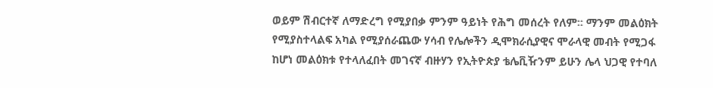ወይም ሽብርተኛ ለማድረግ የሚያበቃ ምንም ዓይነት የሕግ መሰረት የለም፡፡ ማንም መልዕክት የሚያስተላልፍ አካል የሚያሰራጨው ሃሳብ የሌሎችን ዲሞክራሲያዊና ሞራላዊ መብት የሚጋፋ ከሆነ መልዕክቱ የተላለፈበት መገናኛ ብዙሃን የኢትዮጵያ ቴሌቪዥንም ይሁን ሌላ ህጋዊ የተባለ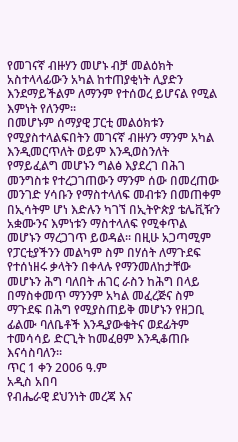የመገናኛ ብዙሃን መሆኑ ብቻ መልዕክት አስተላላፊውን አካል ከተጠያቂነት ሊያድን እንደማይችልም ለማንም የተሰወረ ይሆናል የሚል እምነት የለንም፡፡
በመሆኑም ሰማያዊ ፓርቲ መልዕክቱን የሚያስተላልፍበትን መገናኛ ብዙሃን ማንም አካል እንዲመርጥለት ወይም እንዲወስንለት የማይፈልግ መሆኑን ግልፅ እያደረገ በሕገ መንግስቱ የተረጋገጠውን ማንም ሰው በመረጠው መንገድ ሃሳቡን የማስተላለፍ መብቱን በመጠቀም በኢሳትም ሆነ እድሉን ካገኘ በኢትዮጵያ ቴሌቪዥን አቋሙንና እምነቱን ማስተላለፍ የሚቀጥል መሆኑን ማረጋገጥ ይወዳል፡፡ በዚሁ አጋጣሚም የፓርቲያችንን መልካም ስም በሃሰት ለማጉደፍ የተሰነዘሩ ቃላትን በቀላሉ የማንመለከታቸው መሆኑን ሕግ ባለበት ሐገር ራስን ከሕግ በላይ በማስቀመጥ ማንንም አካል መፈረጅና ስም ማጉደፍ በሕግ የሚያስጠይቅ መሆኑን የዘጋቢ ፊልሙ ባለቤቶች እንዲያውቁትና ወደፊትም ተመሳሳይ ድርጊት ከመፈፀም እንዲቆጠቡ እናሳስባለን፡፡
ጥር 1 ቀን 2006 ዓ.ም
አዲስ አበባ
የብሔራዊ ደህንነት መረጃ እና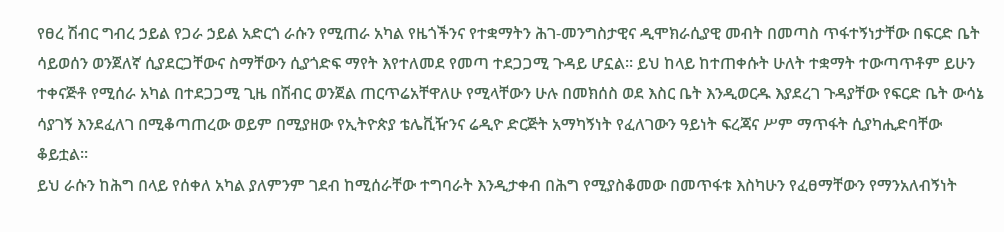የፀረ ሽብር ግብረ ኃይል የጋራ ኃይል አድርጎ ራሱን የሚጠራ አካል የዜጎችንና የተቋማትን ሕገ-መንግስታዊና ዲሞክራሲያዊ መብት በመጣስ ጥፋተኝነታቸው በፍርድ ቤት ሳይወሰን ወንጀለኛ ሲያደርጋቸውና ስማቸውን ሲያጎድፍ ማየት እየተለመደ የመጣ ተደጋጋሚ ጉዳይ ሆኗል፡፡ ይህ ከላይ ከተጠቀሱት ሁለት ተቋማት ተውጣጥቶም ይሁን ተቀናጅቶ የሚሰራ አካል በተደጋጋሚ ጊዜ በሽብር ወንጀል ጠርጥሬአቸዋለሁ የሚላቸውን ሁሉ በመክሰስ ወደ እስር ቤት እንዲወርዱ እያደረገ ጉዳያቸው የፍርድ ቤት ውሳኔ ሳያገኝ እንደፈለገ በሚቆጣጠረው ወይም በሚያዘው የኢትዮጵያ ቴሌቪዥንና ሬዲዮ ድርጅት አማካኝነት የፈለገውን ዓይነት ፍረጃና ሥም ማጥፋት ሲያካሒድባቸው ቆይቷል፡፡
ይህ ራሱን ከሕግ በላይ የሰቀለ አካል ያለምንም ገደብ ከሚሰራቸው ተግባራት እንዲታቀብ በሕግ የሚያስቆመው በመጥፋቱ እስካሁን የፈፀማቸውን የማንአለብኝነት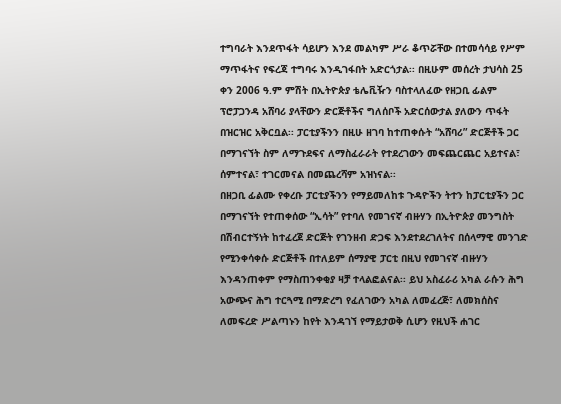ተግባራት እንደጥፋት ሳይሆን እንደ መልካም ሥራ ቆጥሯቸው በተመሳሳይ የሥም ማጥፋትና የፍረጃ ተግባሩ እንዲገፋበት አድርጎታል፡፡ በዚሁም መሰረት ታህሳስ 25 ቀን 2006 ዓ.ም ምሽት በኢትዮጵያ ቴሌቪዥን ባስተላለፈው የዘጋቢ ፊልም ፕሮፓጋንዳ አሸባሪ ያላቸውን ድርጅቶችና ግለሰቦች አድርሰውታል ያለውን ጥፋት በዝርዝር አቅርቧል፡፡ ፓርቲያችንን በዚሁ ዘገባ ከተጠቀሱት “አሸባሪ” ድርጅቶች ጋር በማገናኘት ስም ለማጉደፍና ለማስፈራራት የተደረገውን መፍጨርጨር አይተናል፣ ሰምተናል፣ ተገርመናል በመጨረሻም አዝነናል፡፡
በዘጋቢ ፊልሙ የቀረቡ ፓርቲያችንን የማይመለከቱ ጉዳዮችን ትተን ከፓርቲያችን ጋር በማገናኘት የተጠቀሰው “ኢሳት” የተባለ የመገናኛ ብዙሃን በኢትዮጵያ መንግስት በሽብርተኝነት ከተፈረጀ ድርጅት የገንዘብ ድጋፍ እንደተደረገለትና በሰላማዊ መንገድ የሚንቀሳቀሱ ድርጅቶች በተለይም ሰማያዊ ፓርቲ በዚህ የመገናኛ ብዙሃን እንዳንጠቀም የማስጠንቀቂያ ዛቻ ተላልፎልናል፡፡ ይህ አስፈራሪ አካል ራሱን ሕግ አውጭና ሕግ ተርጓሚ በማድረግ የፈለገውን አካል ለመፈረጅ፣ ለመክሰስና ለመፍረድ ሥልጣኑን ከየት እንዳገኘ የማይታወቅ ሲሆን የዚህች ሐገር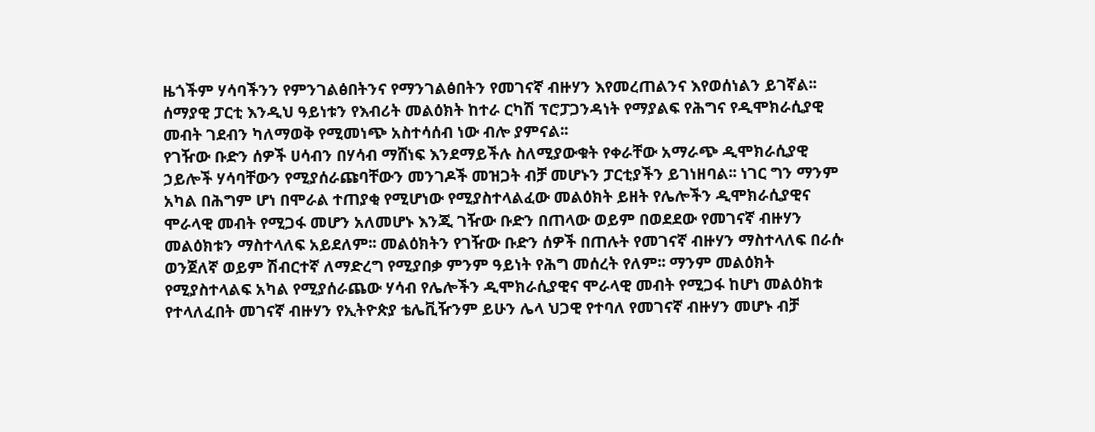ዜጎችም ሃሳባችንን የምንገልፅበትንና የማንገልፅበትን የመገናኛ ብዙሃን እየመረጠልንና እየወሰነልን ይገኛል፡፡ ሰማያዊ ፓርቲ እንዲህ ዓይነቱን የእብሪት መልዕክት ከተራ ርካሽ ፕሮፓጋንዳነት የማያልፍ የሕግና የዲሞክራሲያዊ መብት ገደብን ካለማወቅ የሚመነጭ አስተሳሰብ ነው ብሎ ያምናል፡፡
የገዥው ቡድን ሰዎች ሀሳብን በሃሳብ ማሸነፍ እንደማይችሉ ስለሚያውቁት የቀራቸው አማራጭ ዲሞክራሲያዊ ኃይሎች ሃሳባቸውን የሚያሰራጩባቸውን መንገዶች መዝጋት ብቻ መሆኑን ፓርቲያችን ይገነዘባል፡፡ ነገር ግን ማንም አካል በሕግም ሆነ በሞራል ተጠያቂ የሚሆነው የሚያስተላልፈው መልዕክት ይዘት የሌሎችን ዲሞክራሲያዊና ሞራላዊ መብት የሚጋፋ መሆን አለመሆኑ እንጂ ገዥው ቡድን በጠላው ወይም በወደደው የመገናኛ ብዙሃን መልዕክቱን ማስተላለፍ አይደለም፡፡ መልዕክትን የገዥው ቡድን ሰዎች በጠሉት የመገናኛ ብዙሃን ማስተላለፍ በራሱ ወንጀለኛ ወይም ሽብርተኛ ለማድረግ የሚያበቃ ምንም ዓይነት የሕግ መሰረት የለም፡፡ ማንም መልዕክት የሚያስተላልፍ አካል የሚያሰራጨው ሃሳብ የሌሎችን ዲሞክራሲያዊና ሞራላዊ መብት የሚጋፋ ከሆነ መልዕክቱ የተላለፈበት መገናኛ ብዙሃን የኢትዮጵያ ቴሌቪዥንም ይሁን ሌላ ህጋዊ የተባለ የመገናኛ ብዙሃን መሆኑ ብቻ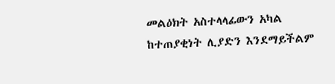መልዕክት አስተላላፊውን አካል ከተጠያቂነት ሊያድን እንደማይችልም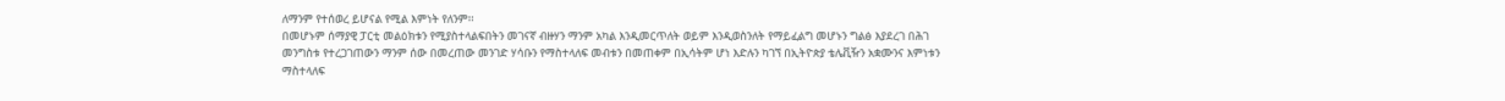ለማንም የተሰወረ ይሆናል የሚል እምነት የለንም፡፡
በመሆኑም ሰማያዊ ፓርቲ መልዕክቱን የሚያስተላልፍበትን መገናኛ ብዙሃን ማንም አካል እንዲመርጥለት ወይም እንዲወስንለት የማይፈልግ መሆኑን ግልፅ እያደረገ በሕገ መንግስቱ የተረጋገጠውን ማንም ሰው በመረጠው መንገድ ሃሳቡን የማስተላለፍ መብቱን በመጠቀም በኢሳትም ሆነ እድሉን ካገኘ በኢትዮጵያ ቴሌቪዥን አቋሙንና እምነቱን ማስተላለፍ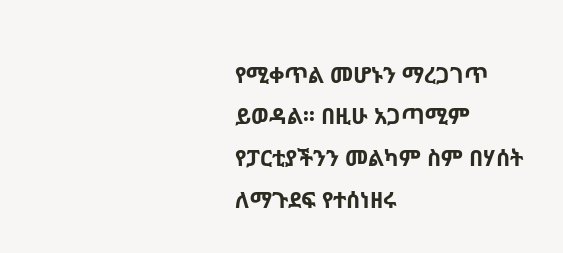የሚቀጥል መሆኑን ማረጋገጥ ይወዳል፡፡ በዚሁ አጋጣሚም የፓርቲያችንን መልካም ስም በሃሰት ለማጉደፍ የተሰነዘሩ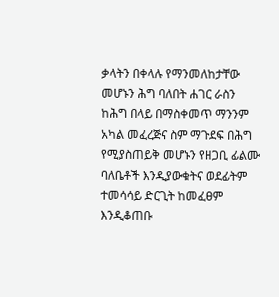ቃላትን በቀላሉ የማንመለከታቸው መሆኑን ሕግ ባለበት ሐገር ራስን ከሕግ በላይ በማስቀመጥ ማንንም አካል መፈረጅና ስም ማጉደፍ በሕግ የሚያስጠይቅ መሆኑን የዘጋቢ ፊልሙ ባለቤቶች እንዲያውቁትና ወደፊትም ተመሳሳይ ድርጊት ከመፈፀም እንዲቆጠቡ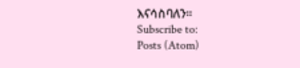እናሳስባለን፡፡
Subscribe to:
Posts (Atom)